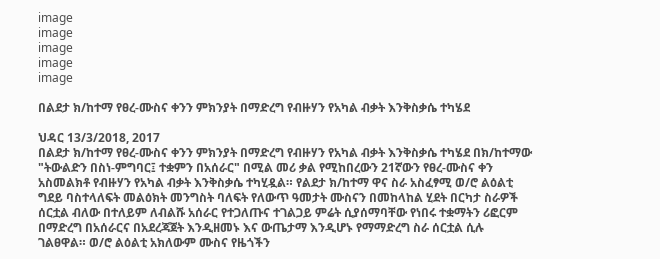image
image
image
image
image

በልደታ ክ/ከተማ የፀረ-ሙስና ቀንን ምክንያት በማድረግ የብዙሃን የአካል ብቃት እንቅስቃሴ ተካሄደ

ህዳር 13/3/2018, 2017
በልደታ ክ/ከተማ የፀረ-ሙስና ቀንን ምክንያት በማድረግ የብዙሃን የአካል ብቃት እንቅስቃሴ ተካሄደ በክ/ከተማው "ትውልድን በስነ-ምግባር፤ ተቋምን በአሰራር" በሚል መሪ ቃል የሚከበረውን 21ኛውን የፀረ-ሙስና ቀን አስመልክቶ የብዙሃን የአካል ብቃት እንቅስቃሴ ተካሂዷል። የልደታ ክ/ከተማ ዋና ስራ አስፈፃሚ ወ/ሮ ልዕልቲ ግደይ ባስተላለፍት መልዕክት መንግስት ባለፍት የለውጥ ዓመታት ሙስናን በመከላከል ሂደት በርካታ ስራዎች ሰርቷል ብለው በተለይም ለብልሹ አሰራር የተጋለጡና ተገልጋይ ምሬት ሲያሰማባቸው የነበሩ ተቋማትን ሪፎርም በማድረግ በአሰራርና በአደረጃጀት እንዲዘመኑ እና ውጤታማ እንዲሆኑ የማማድረግ ስራ ሰርቷል ሲሉ ገልፀዋል። ወ/ሮ ልዕልቲ አክለውም ሙስና የዜጎችን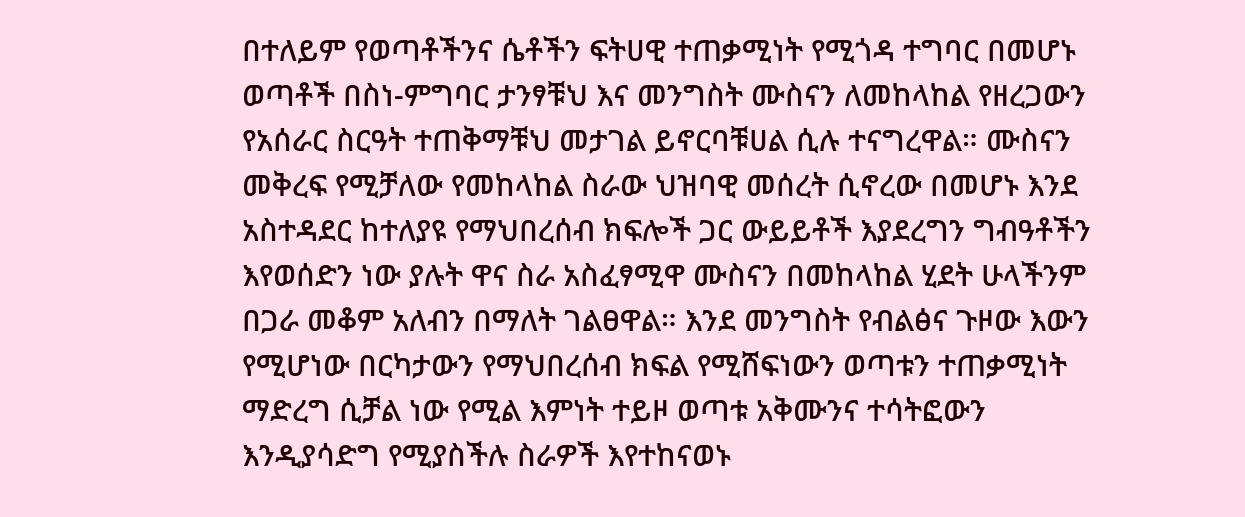በተለይም የወጣቶችንና ሴቶችን ፍትሀዊ ተጠቃሚነት የሚጎዳ ተግባር በመሆኑ ወጣቶች በስነ-ምግባር ታንፃቹህ እና መንግስት ሙስናን ለመከላከል የዘረጋውን የአሰራር ስርዓት ተጠቅማቹህ መታገል ይኖርባቹሀል ሲሉ ተናግረዋል። ሙስናን መቅረፍ የሚቻለው የመከላከል ስራው ህዝባዊ መሰረት ሲኖረው በመሆኑ እንደ አስተዳደር ከተለያዩ የማህበረሰብ ክፍሎች ጋር ውይይቶች እያደረግን ግብዓቶችን እየወሰድን ነው ያሉት ዋና ስራ አስፈፃሚዋ ሙስናን በመከላከል ሂደት ሁላችንም በጋራ መቆም አለብን በማለት ገልፀዋል። እንደ መንግስት የብልፅና ጉዞው እውን የሚሆነው በርካታውን የማህበረሰብ ክፍል የሚሸፍነውን ወጣቱን ተጠቃሚነት ማድረግ ሲቻል ነው የሚል እምነት ተይዞ ወጣቱ አቅሙንና ተሳትፎውን እንዲያሳድግ የሚያስችሉ ስራዎች እየተከናወኑ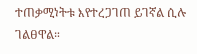ተጠቃሚነትቱ እየተረጋገጠ ይገኛል ሲሉ ገልፀዋል።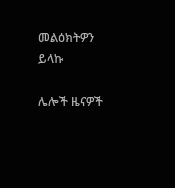መልዕክትዎን ይላኩ

ሌሎች ዜናዎች